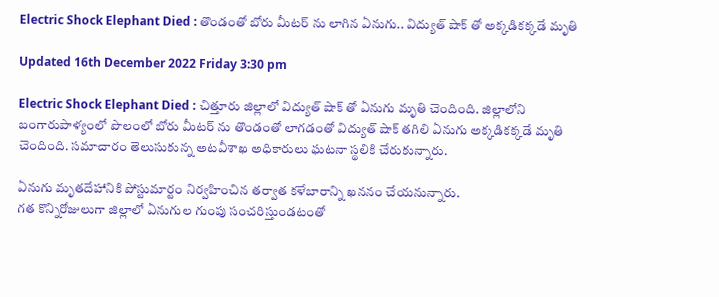Electric Shock Elephant Died : తొండంతో బోరు మీటర్ ను లాగిన ఏనుగు.. విద్యుత్ షాక్ తో అక్కడికక్కడే మృతి

Updated 16th December 2022 Friday 3:30 pm

Electric Shock Elephant Died : చిత్తూరు జిల్లాలో విద్యుత్ షాక్ తో ఏనుగు మృతి చెందింది. జిల్లాలోని బంగారుపాళ్యంలో పొలంలో బోరు మీటర్ ను తొండంతో లాగడంతో విద్యుత్ షాక్ తగిలి ఏనుగు అక్కడికక్కడే మృతి చెందింది. సమాచారం తెలుసుకున్న అటవీశాఖ అధికారులు ఘటనా స్థలికి చేరుకున్నారు.

ఏనుగు మృతదేహానికి పోస్టుమార్టం నిర్వహించిన తర్వాత కళేబారాన్ని ఖననం చేయనున్నారు.
గత కొన్నిరోజులుగా జిల్లాలో ఏనుగుల గుంపు సంచరిస్తుండటంతో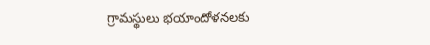గ్రామస్థులు భయాందోళనలకు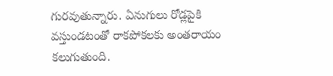గురవుతున్నారు. ఏనుగులు రోడ్లపైకి వస్తుండటంతో రాకపోకలకు అంతరాయం కలుగుతుంది.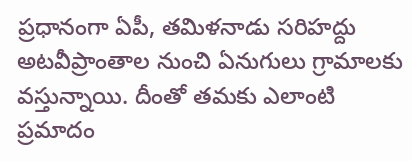ప్రధానంగా ఏపీ, తమిళనాడు సరిహద్దు అటవీప్రాంతాల నుంచి ఏనుగులు గ్రామాలకు వస్తున్నాయి. దీంతో తమకు ఎలాంటి ప్రమాదం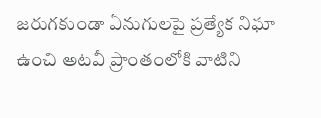జరుగకుండా ఏనుగులపై ప్రత్యేక నిఘా ఉంచి అటవీ ప్రాంతంలోకి వాటిని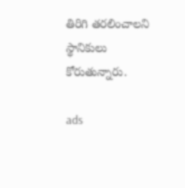తిరిగి తరలించాలని స్థానికులు కోరుతున్నారు.

ads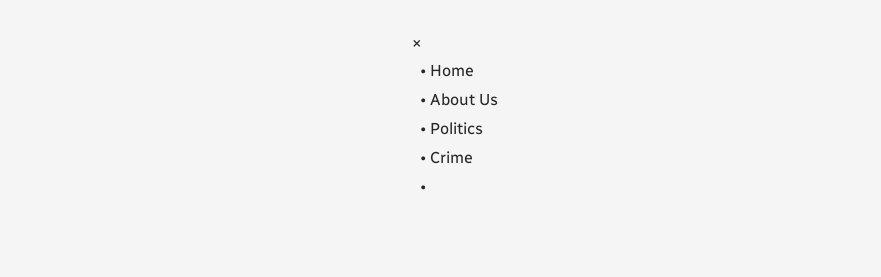×
  • Home
  • About Us
  • Politics
  • Crime
  •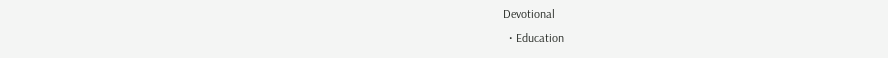Devotional
  • Education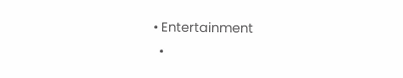• Entertainment
  •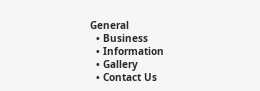General
  • Business
  • Information
  • Gallery
  • Contact Us